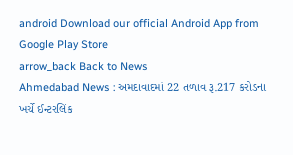android Download our official Android App from Google Play Store
arrow_back Back to News
Ahmedabad News : અમદાવાદમાં 22 તળાવ રૂ.217 કરોડના ખર્ચે ઈન્ટરલિંક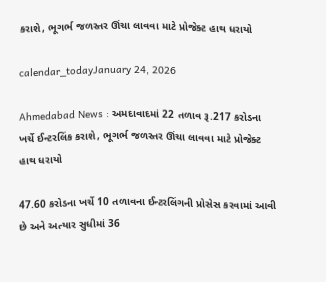કરાશે, ભૂગર્ભ જળસ્તર ઊંચા લાવવા માટે પ્રોજેક્ટ હાથ ધરાયો

calendar_todayJanuary 24, 2026

Ahmedabad News : અમદાવાદમાં 22 તળાવ રૂ.217 કરોડના ખર્ચે ઈન્ટરલિંક કરાશે, ભૂગર્ભ જળસ્તર ઊંચા લાવવા માટે પ્રોજેક્ટ હાથ ધરાયો

47.60 કરોડના ખર્ચે 10 તળાવના ઈન્ટરલિંગની પ્રોસેસ કરવામાં આવી છે અને અત્યાર સુધીમાં 36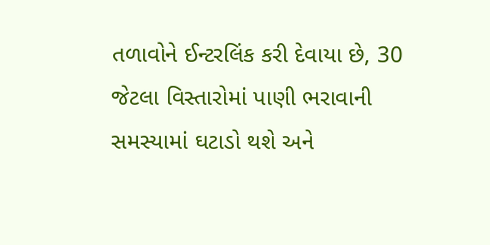તળાવોને ઈન્ટરલિંક કરી દેવાયા છે, 30 જેટલા વિસ્તારોમાં પાણી ભરાવાની સમસ્યામાં ઘટાડો થશે અને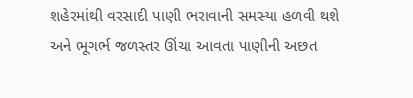શહેરમાંથી વરસાદી પાણી ભરાવાની સમસ્યા હળવી થશે અને ભૂગર્ભ જળસ્તર ઊંચા આવતા પાણીની અછત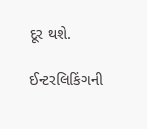દૂર થશે.

ઈન્ટરલિકિંગની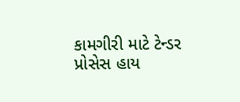કામગીરી માટે ટેન્ડર પ્રોસેસ હાય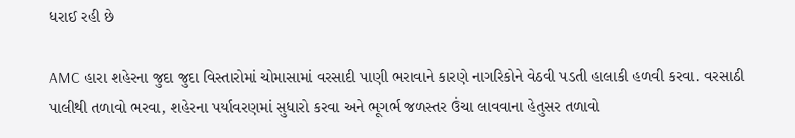ધરાઈ રહી છે

AMC હારા શહેરના જુદા જુદા વિસ્તારોમાં ચોમાસામાં વરસાદી પાણી ભરાવાને કારણે નાગરિકોને વેઠવી પડતી હાલાકી હળવી કરવા. વરસાઠી પાલીથી તળાવો ભરવા, શહેરના પર્યાવરણમાં સુધારો કરવા અને ભૂગર્ભ જળસ્તર ઉંચા લાવવાના હેતુસર તળાવો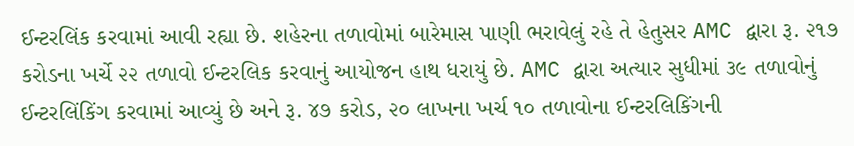ઈન્ટરલિંક કરવામાં આવી રહ્યા છે. શહેરના તળાવોમાં બારેમાસ પાણી ભરાવેલું રહે તે હેતુસર AMC દ્વારા રૂ. ૨૧૭ કરોડના ખર્ચે ૨૨ તળાવો ઈન્ટરલિક કરવાનું આયોજન હાથ ધરાયું છે. AMC દ્વારા અત્યાર સુધીમાં ૩૯ તળાવોનું ઈન્ટરલિંકિંગ કરવામાં આવ્યું છે અને રૂ. ૪૭ કરોડ, ૨૦ લાખના ખર્ચ ૧૦ તળાવોના ઈન્ટરલિકિંગની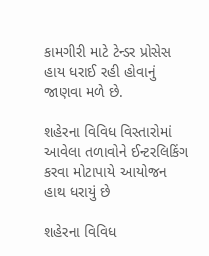કામગીરી માટે ટેન્ડર પ્રોસેસ હાય ધરાઈ રહી હોવાનું જાણવા મળે છે.

શહેરના વિવિધ વિસ્તારોમાં આવેલા તળાવોને ઈન્ટરલિકિંગ કરવા મોટાપાયે આયોજન હાથ ધરાયું છે

શહેરના વિવિધ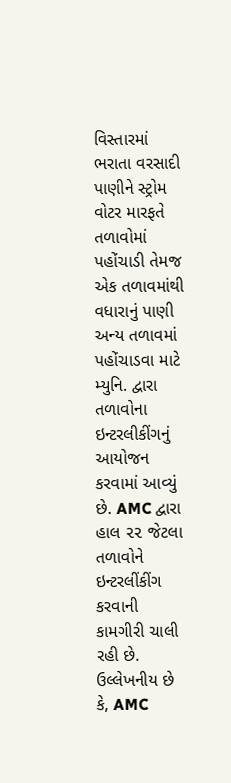વિસ્તારમાં ભરાતા વરસાદી પાણીને સ્ટ્રોમ વોટર મારફતે તળાવોમાં પહોંચાડી તેમજ એક તળાવમાંથી વધારાનું પાણી અન્ય તળાવમાં પહોંચાડવા માટે મ્યુનિ. દ્વારા તળાવોના ઇન્ટરલીકીંગનું આયોજન કરવામાં આવ્યું છે. AMC દ્વારા હાલ ૨૨ જેટલા તળાવોને ઇન્ટરલીંકીંગ કરવાની કામગીરી ચાલી રહી છે. ઉલ્લેખનીય છે કે, AMC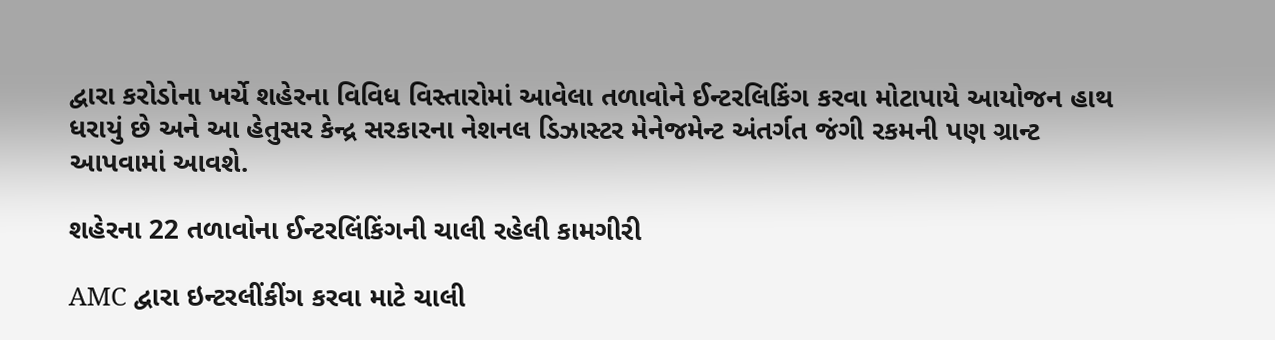દ્વારા કરોડોના ખર્ચે શહેરના વિવિધ વિસ્તારોમાં આવેલા તળાવોને ઈન્ટરલિકિંગ કરવા મોટાપાયે આયોજન હાથ ધરાયું છે અને આ હેતુસર કેન્દ્ર સરકારના નેશનલ ડિઝાસ્ટર મેનેજમેન્ટ અંતર્ગત જંગી રકમની પણ ગ્રાન્ટ આપવામાં આવશે.

શહેરના 22 તળાવોના ઈન્ટરલિંકિંગની ચાલી રહેલી કામગીરી

AMC દ્વારા ઇન્ટરલીંકીંગ કરવા માટે ચાલી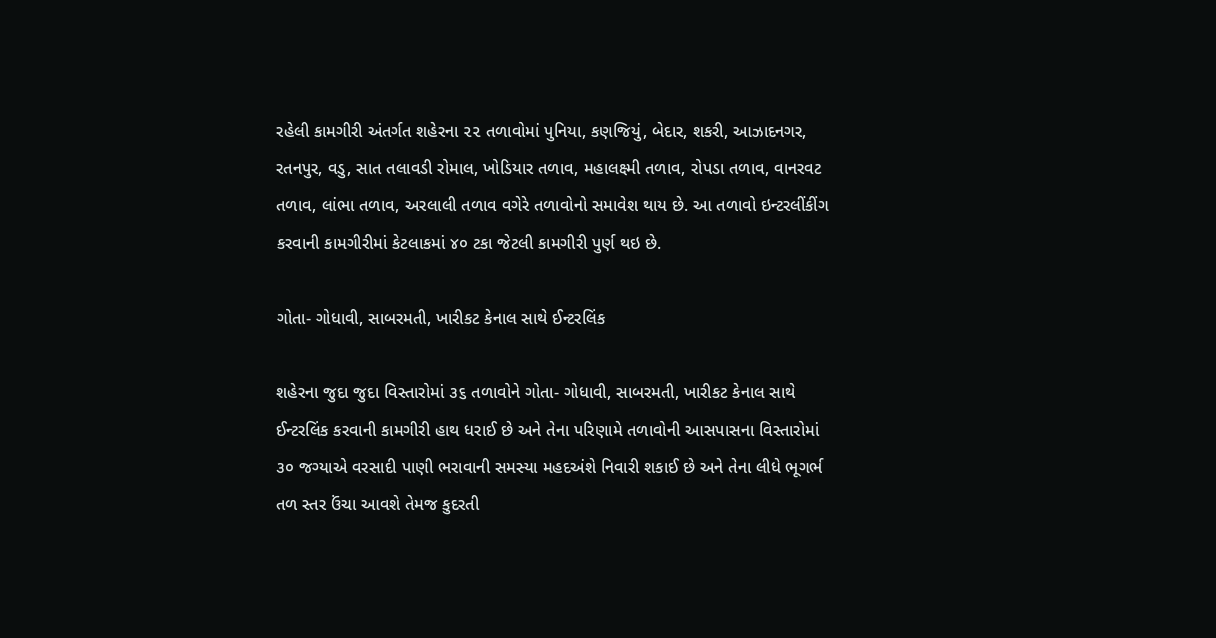રહેલી કામગીરી અંતર્ગત શહેરના ૨૨ તળાવોમાં પુનિયા, કણજિયું, બેદાર, શકરી, આઝાદનગર, રતનપુર, વડુ, સાત તલાવડી રોમાલ, ખોડિયાર તળાવ, મહાલક્ષ્મી તળાવ, રોપડા તળાવ, વાનરવટ તળાવ, લાંભા તળાવ, અરલાલી તળાવ વગેરે તળાવોનો સમાવેશ થાય છે. આ તળાવો ઇન્ટરલીંકીંગ કરવાની કામગીરીમાં કેટલાકમાં ૪૦ ટકા જેટલી કામગીરી પુર્ણ થઇ છે.

ગોતા- ગોધાવી, સાબરમતી, ખારીકટ કેનાલ સાથે ઈન્ટરલિંક

શહેરના જુદા જુદા વિસ્તારોમાં ૩૬ તળાવોને ગોતા- ગોધાવી, સાબરમતી, ખારીકટ કેનાલ સાથે ઈન્ટરલિંક કરવાની કામગીરી હાથ ધરાઈ છે અને તેના પરિણામે તળાવોની આસપાસના વિસ્તારોમાં ૩૦ જગ્યાએ વરસાદી પાણી ભરાવાની સમસ્યા મહદઅંશે નિવારી શકાઈ છે અને તેના લીધે ભૂગર્ભ તળ સ્તર ઉંચા આવશે તેમજ કુદરતી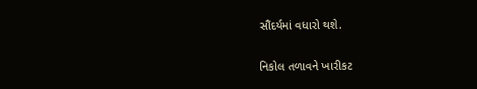સૌંદર્યમાં વધારો થશે.

નિકોલ તળાવને ખારીકટ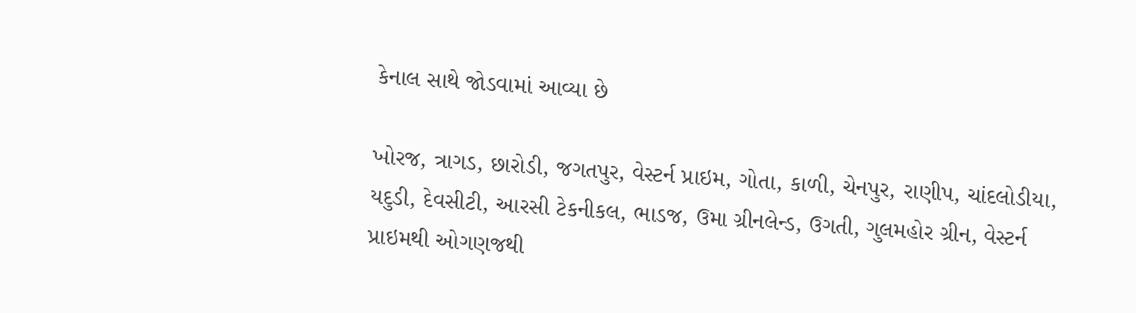કેનાલ સાથે જોડવામાં આવ્યા છે

ખોરજ, ત્રાગડ, છારોડી, જગતપુર, વેસ્ટર્ન પ્રાઇમ, ગોતા, કાળી, ચેનપુર, રાણીપ, ચાંદલોડીયા, યદુડી, દેવસીટી, આરસી ટેકનીકલ, ભાડજ, ઉમા ગ્રીનલેન્ડ, ઉગતી, ગુલમહોર ગ્રીન, વેસ્ટર્ન પ્રાઇમથી ઓગણજથી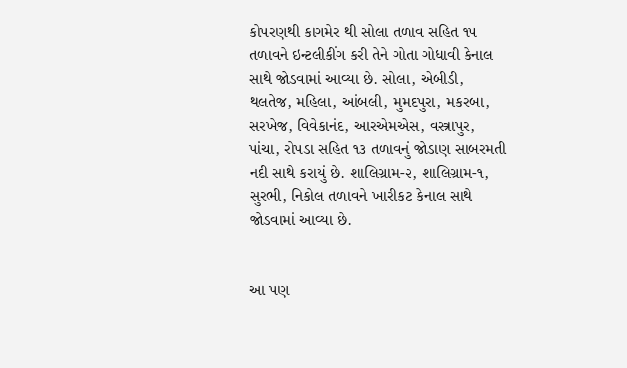કોપરણથી કાગમેર થી સોલા તળાવ સહિત ૧૫ તળાવને ઇન્ટલીકીંગ કરી તેને ગોતા ગોધાવી કેનાલ સાથે જોડવામાં આવ્યા છે. સોલા, એબીડી, થલતેજ, મહિલા, આંબલી, મુમદપુરા, મકરબા, સરખેજ, વિવેકાનંદ, આરએમએસ, વસ્ત્રાપુર, પાંચા, રોપડા સહિત ૧૩ તળાવનું જોડાણ સાબરમતી નદી સાથે કરાયું છે. શાલિગ્રામ-૨, શાલિગ્રામ-૧, સુરભી, નિકોલ તળાવને ખારીકટ કેનાલ સાથે જોડવામાં આવ્યા છે.


આ પણ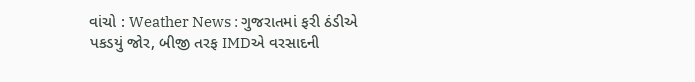વાંચો : Weather News : ગુજરાતમાં ફરી ઠંડીએ પકડયું જોર, બીજી તરફ IMDએ વરસાદની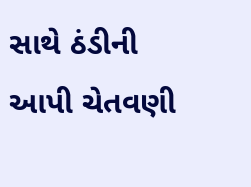સાથે ઠંડીની આપી ચેતવણી